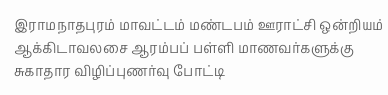இராமநாதபுரம் மாவட்டம் மண்டபம் ஊராட்சி ஒன்றியம் ஆக்கிடாவலசை ஆரம்பப் பள்ளி மாணவர்களுக்கு சுகாதார விழிப்புணர்வு போட்டி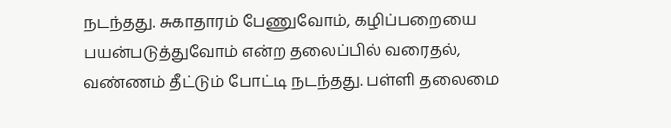நடந்தது. சுகாதாரம் பேணுவோம், கழிப்பறையை பயன்படுத்துவோம் என்ற தலைப்பில் வரைதல், வண்ணம் தீட்டும் போட்டி நடந்தது. பள்ளி தலைமை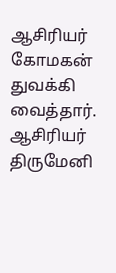ஆசிரியர் கோமகன் துவக்கி வைத்தார். ஆசிரியர் திருமேனி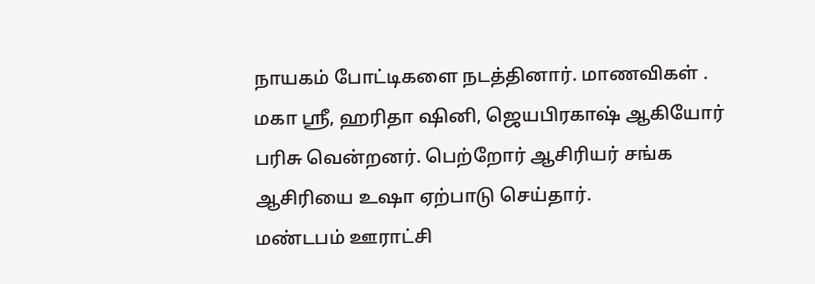நாயகம் போட்டிகளை நடத்தினார். மாணவிகள் . மகா ஸ்ரீ, ஹரிதா ஷினி, ஜெயபிரகாஷ் ஆகியோர் பரிசு வென்றனர். பெற்றோர் ஆசிரியர் சங்க ஆசிரியை உஷா ஏற்பாடு செய்தார்.
மண்டபம் ஊராட்சி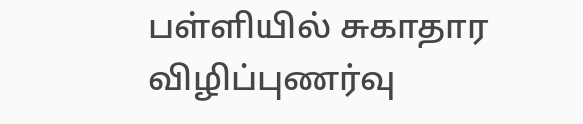பள்ளியில் சுகாதார விழிப்புணர்வு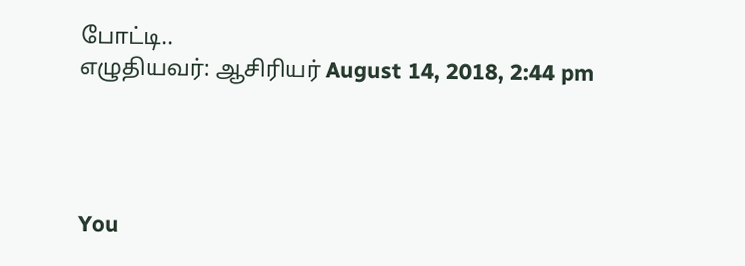போட்டி..
எழுதியவர்: ஆசிரியர் August 14, 2018, 2:44 pm




You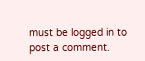must be logged in to post a comment.